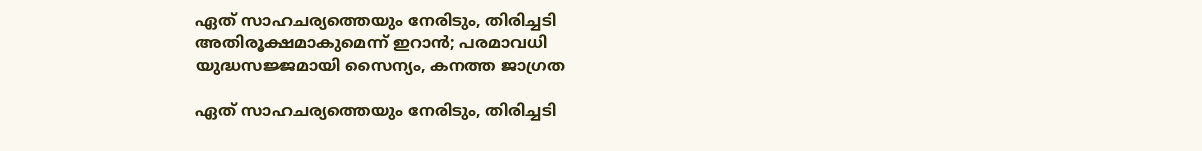ഏത് സാഹചര്യത്തെയും നേരിടും, തിരിച്ചടി അതിരൂക്ഷമാകുമെന്ന് ഇറാന്‍; പരമാവധി യുദ്ധസജ്ജമായി സൈന്യം, കനത്ത ജാഗ്രത

ഏത് സാഹചര്യത്തെയും നേരിടും, തിരിച്ചടി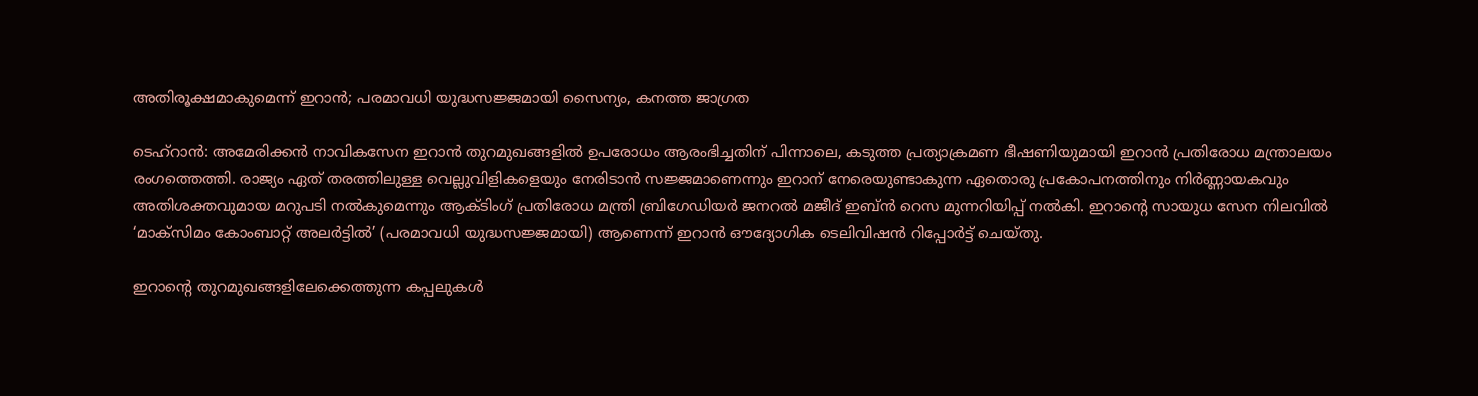അതിരൂക്ഷമാകുമെന്ന് ഇറാന്‍; പരമാവധി യുദ്ധസജ്ജമായി സൈന്യം, കനത്ത ജാഗ്രത

ടെഹ്റാൻ: അമേരിക്കൻ നാവികസേന ഇറാൻ തുറമുഖങ്ങളിൽ ഉപരോധം ആരംഭിച്ചതിന് പിന്നാലെ, കടുത്ത പ്രത്യാക്രമണ ഭീഷണിയുമായി ഇറാൻ പ്രതിരോധ മന്ത്രാലയം രംഗത്തെത്തി. രാജ്യം ഏത് തരത്തിലുള്ള വെല്ലുവിളികളെയും നേരിടാൻ സജ്ജമാണെന്നും ഇറാന് നേരെയുണ്ടാകുന്ന ഏതൊരു പ്രകോപനത്തിനും നിർണ്ണായകവും അതിശക്തവുമായ മറുപടി നൽകുമെന്നും ആക്ടിംഗ് പ്രതിരോധ മന്ത്രി ബ്രിഗേഡിയർ ജനറൽ മജീദ് ഇബ്‌ൻ റെസ മുന്നറിയിപ്പ് നൽകി. ഇറാന്റെ സായുധ സേന നിലവിൽ ‘മാക്സിമം കോംബാറ്റ് അലർട്ടിൽ’ (പരമാവധി യുദ്ധസജ്ജമായി) ആണെന്ന് ഇറാൻ ഔദ്യോഗിക ടെലിവിഷൻ റിപ്പോർട്ട് ചെയ്തു.

ഇറാന്റെ തുറമുഖങ്ങളിലേക്കെത്തുന്ന കപ്പലുകൾ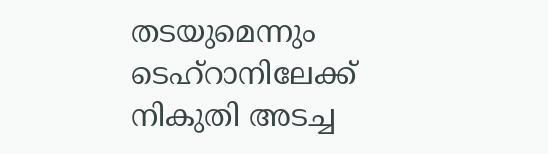തടയുമെന്നും ടെഹ്‌റാനിലേക്ക് നികുതി അടച്ച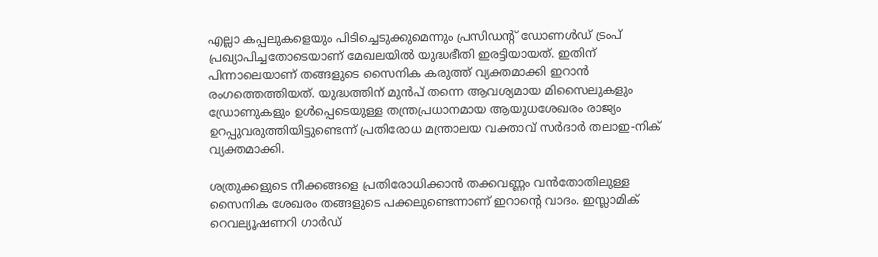എല്ലാ കപ്പലുകളെയും പിടിച്ചെടുക്കുമെന്നും പ്രസിഡന്റ് ഡോണൾഡ് ട്രംപ് പ്രഖ്യാപിച്ചതോടെയാണ് മേഖലയിൽ യുദ്ധഭീതി ഇരട്ടിയായത്. ഇതിന് പിന്നാലെയാണ് തങ്ങളുടെ സൈനിക കരുത്ത് വ്യക്തമാക്കി ഇറാൻ രംഗത്തെത്തിയത്. യുദ്ധത്തിന് മുൻപ് തന്നെ ആവശ്യമായ മിസൈലുകളും ഡ്രോണുകളും ഉൾപ്പെടെയുള്ള തന്ത്രപ്രധാനമായ ആയുധശേഖരം രാജ്യം ഉറപ്പുവരുത്തിയിട്ടുണ്ടെന്ന് പ്രതിരോധ മന്ത്രാലയ വക്താവ് സർദാർ തലാഇ-നിക് വ്യക്തമാക്കി.

ശത്രുക്കളുടെ നീക്കങ്ങളെ പ്രതിരോധിക്കാൻ തക്കവണ്ണം വൻതോതിലുള്ള സൈനിക ശേഖരം തങ്ങളുടെ പക്കലുണ്ടെന്നാണ് ഇറാന്റെ വാദം. ഇസ്ലാമിക് റെവല്യൂഷണറി ഗാർഡ്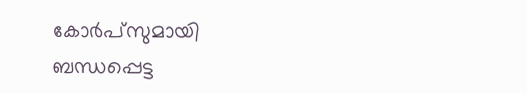കോർപ്സുമായി ബന്ധപ്പെട്ട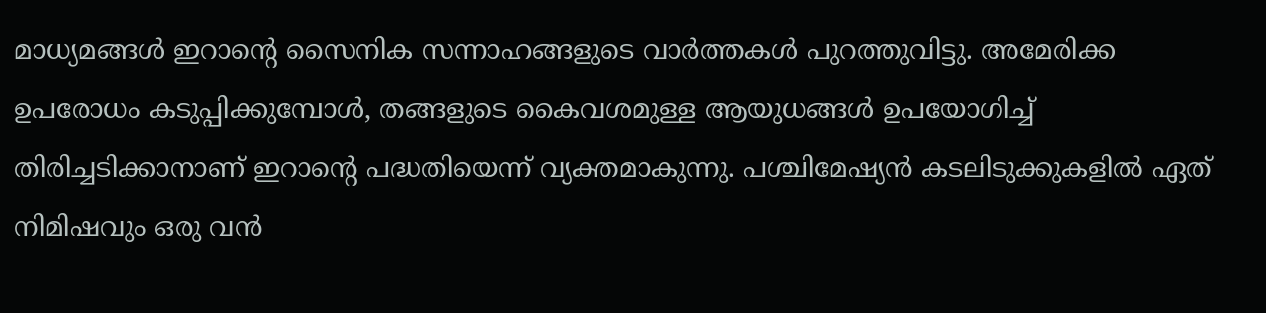മാധ്യമങ്ങൾ ഇറാന്റെ സൈനിക സന്നാഹങ്ങളുടെ വാർത്തകൾ പുറത്തുവിട്ടു. അമേരിക്ക ഉപരോധം കടുപ്പിക്കുമ്പോൾ, തങ്ങളുടെ കൈവശമുള്ള ആയുധങ്ങൾ ഉപയോഗിച്ച് തിരിച്ചടിക്കാനാണ് ഇറാന്റെ പദ്ധതിയെന്ന് വ്യക്തമാകുന്നു. പശ്ചിമേഷ്യൻ കടലിടുക്കുകളിൽ ഏത് നിമിഷവും ഒരു വൻ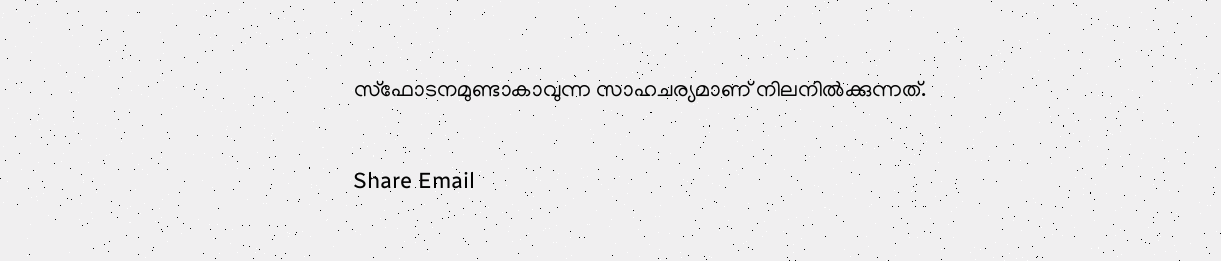സ്ഫോടനമുണ്ടാകാവുന്ന സാഹചര്യമാണ് നിലനിൽക്കുന്നത്.

Share Email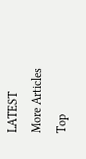LATEST
More Articles
Top